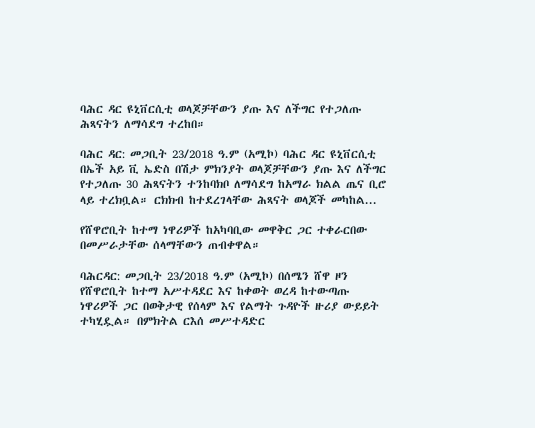ባሕር ዳር ዩኒቨርሲቲ ወላጆቻቸውን ያጡ እና ለችግር የተጋለጡ ሕጻናትን ለማሳደግ ተረከበ።

ባሕር ዳር: መጋቢት 23/2018 ዓ.ም (አሚኮ) ባሕር ዳር ዩኒቨርሲቲ በኤች አይ ቪ ኤድስ በሽታ ምክንያት ወላጆቻቸውን ያጡ እና ለችግር የተጋለጡ 30 ሕጻናትን ተንከባክቦ ለማሳደግ ከአማራ ክልል ጤና ቢሮ ላይ ተረክቧል። ርክክብ ከተደረገላቸው ሕጻናት ወላጆች መካከል...

የሸዋሮቢት ከተማ ነዋሪዎች ከአካባቢው መዋቅር ጋር ተቀራርበው በመሥራታቸው ሰላማቸውን ጠብቀዋል።

ባሕርዳር: መጋቢት 23/2018 ዓ.ም (አሚኮ) በሰሜን ሸዋ ዞን የሸዋሮቢት ከተማ አሥተዳደር እና ከቀወት ወረዳ ከተውጣጡ ነዋሪዎች ጋር በወቅታዊ የሰላም እና የልማት ጉዳዮች ዙሪያ ውይይት ተካሂዷል። በምክትል ርእሰ መሥተዳድር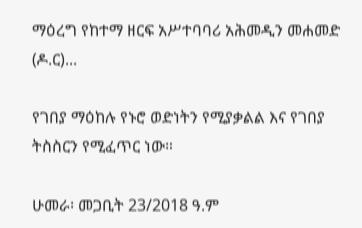ማዕረግ የከተማ ዘርፍ አሥተባባሪ አሕመዲን መሐመድ (ዶ.ር)...

የገበያ ማዕከሉ የኑሮ ወድነትን የሚያቃልል እና የገበያ ትስስርን የሚፈጥር ነው።

ሁመራ፡ መጋቢት 23/2018 ዓ.ም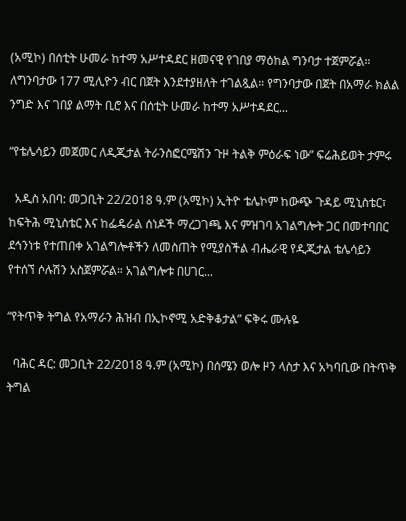(አሚኮ) በሰቲት ሁመራ ከተማ አሥተዳደር ዘመናዊ የገበያ ማዕከል ግንባታ ተጀምሯል። ለግንባታው 177 ሚሊዮን ብር በጀት እንደተያዘለት ተገልጿል። የግንባታው በጀት በአማራ ክልል ንግድ እና ገበያ ልማት ቢሮ እና በሰቲት ሁመራ ከተማ አሥተዳደር...

“የቴሌሳይን መጀመር ለዲጂታል ትራንስፎርሜሽን ጉዞ ትልቅ ምዕራፍ ነው” ፍሬሕይወት ታምሩ

  አዲስ አበባ: መጋቢት 22/2018 ዓ.ም (አሚኮ) ኢትዮ ቴሌኮም ከውጭ ጉዳይ ሚኒስቴር፣ ከፍትሕ ሚኒስቴር እና ከፌዴራል ሰነዶች ማረጋገጫ እና ምዝገባ አገልግሎት ጋር በመተባበር ደኅንነቱ የተጠበቀ አገልግሎቶችን ለመስጠት የሚያስችል ብሔራዊ የዲጂታል ቴሌሳይን የተሰኘ ሶሉሽን አስጀምሯል። አገልግሎቱ በሀገር...

“የትጥቅ ትግል የአማራን ሕዝብ በኢኮኖሚ አድቅቆታል” ፍቅሩ ሙሉዬ

  ባሕር ዳር: መጋቢት 22/2018 ዓ.ም (አሚኮ) በሰሜን ወሎ ዞን ላስታ እና አካባቢው በትጥቅ ትግል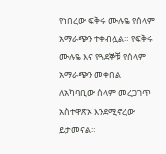የነበረው ፍቅሩ ሙሉዬ የሰላም አማራጭን ተቀብሏል። የፍቅሩ ሙሉዬ እና የጓደኞቹ የሰላም አማራጭን መቀበል ለአካባቢው ሰላም መረጋገጥ አስተዋጽኦ እንደሚኖረው ይታመናል።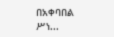በአቀባበል ሥነ...